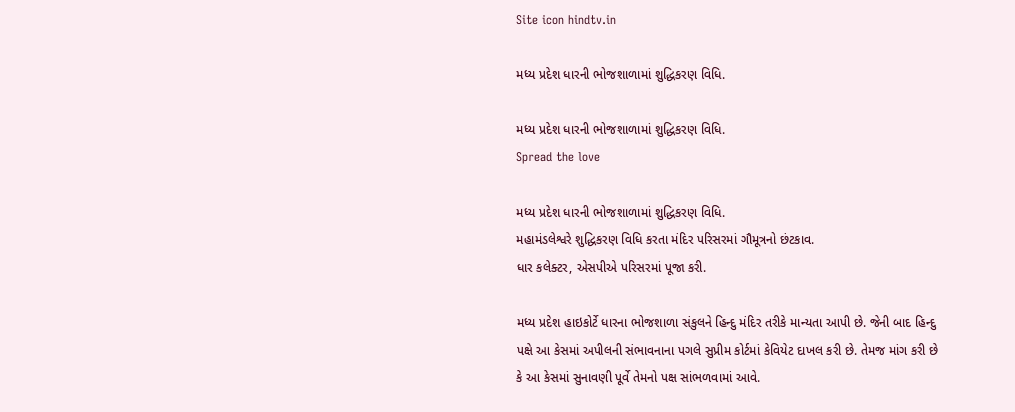Site icon hindtv.in

મધ્ય પ્રદેશ ધારની ભોજશાળામાં શુદ્ધિકરણ વિધિ.

મધ્ય પ્રદેશ ધારની ભોજશાળામાં શુદ્ધિકરણ વિધિ.
Spread the love

મધ્ય પ્રદેશ ધારની ભોજશાળામાં શુદ્ધિકરણ વિધિ.
મહામંડલેશ્વરે શુદ્ધિકરણ વિધિ કરતા મંદિર પરિસરમાં ગૌમૂત્રનો છંટકાવ.
ધાર કલેક્ટર, એસપીએ પરિસરમાં પૂજા કરી.

મધ્ય પ્રદેશ હાઇકોર્ટે ધારના ભોજશાળા સંકુલને હિન્દુ મંદિર તરીકે માન્યતા આપી છે. જેની બાદ હિન્દુ પક્ષે આ કેસમાં અપીલની સંભાવનાના પગલે સુપ્રીમ કોર્ટમાં કેવિયેટ દાખલ કરી છે. તેમજ માંગ કરી છે કે આ કેસમાં સુનાવણી પૂર્વે તેમનો પક્ષ સાંભળવામાં આવે.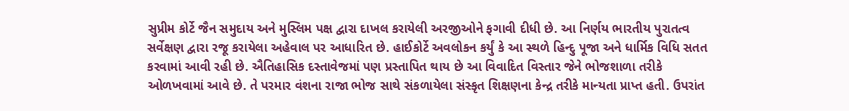સુપ્રીમ કોર્ટે જૈન સમુદાય અને મુસ્લિમ પક્ષ દ્વારા દાખલ કરાયેલી અરજીઓને ફગાવી દીધી છે. આ નિર્ણય ભારતીય પુરાતત્વ સર્વેક્ષણ દ્વારા રજૂ કરાયેલા અહેવાલ પર આધારિત છે. હાઈકોર્ટે અવલોકન કર્યું કે આ સ્થળે હિન્દુ પૂજા અને ધાર્મિક વિધિ સતત કરવામાં આવી રહી છે. ઐતિહાસિક દસ્તાવેજમાં પણ પ્રસ્તાપિત થાય છે આ વિવાદિત વિસ્તાર જેને ભોજશાળા તરીકે ઓળખવામાં આવે છે. તે પરમાર વંશના રાજા ભોજ સાથે સંકળાયેલા સંસ્કૃત શિક્ષણના કેન્દ્ર તરીકે માન્યતા પ્રાપ્ત હતી. ઉપરાંત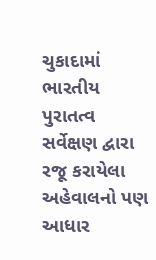ચુકાદામાં ભારતીય પુરાતત્વ સર્વેક્ષણ દ્વારા રજૂ કરાયેલા અહેવાલનો પણ આધાર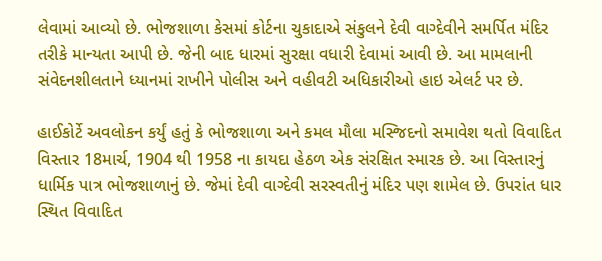લેવામાં આવ્યો છે. ભોજશાળા કેસમાં કોર્ટના ચુકાદાએ સંકુલને દેવી વાગ્દેવીને સમર્પિત મંદિર તરીકે માન્યતા આપી છે. જેની બાદ ધારમાં સુરક્ષા વધારી દેવામાં આવી છે. આ મામલાની સંવેદનશીલતાને ધ્યાનમાં રાખીને પોલીસ અને વહીવટી અધિકારીઓ હાઇ એલર્ટ પર છે.

હાઈકોર્ટે અવલોકન કર્યું હતું કે ભોજશાળા અને કમલ મૌલા મસ્જિદનો સમાવેશ થતો વિવાદિત વિસ્તાર 18માર્ચ, 1904 થી 1958 ના કાયદા હેઠળ એક સંરક્ષિત સ્મારક છે. આ વિસ્તારનું ધાર્મિક પાત્ર ભોજશાળાનું છે. જેમાં દેવી વાગ્દેવી સરસ્વતીનું મંદિર પણ શામેલ છે. ઉપરાંત ધાર સ્થિત વિવાદિત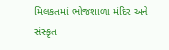મિલકતમાં ભોજશાળા મંદિર અને સંસ્કૃત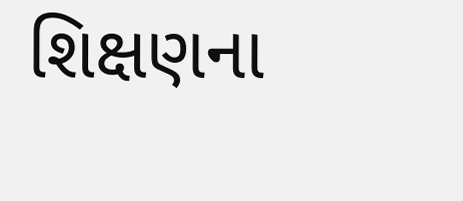શિક્ષણના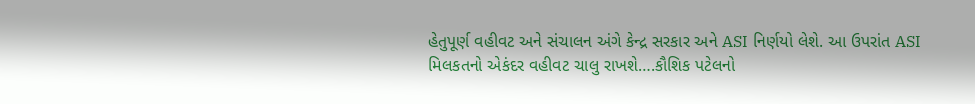હેતુપૂર્ણ વહીવટ અને સંચાલન અંગે કેન્દ્ર સરકાર અને ASI નિર્ણયો લેશે. આ ઉપરાંત ASI મિલકતનો એકંદર વહીવટ ચાલુ રાખશે….કૌશિક પટેલનો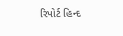રિપોર્ટ હિન્દ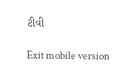ટીવી

Exit mobile version